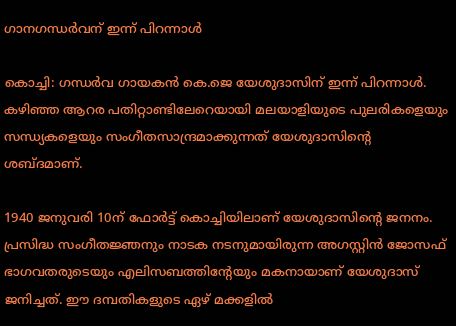ഗാനഗന്ധർവന് ഇന്ന് പിറന്നാൾ

കൊച്ചി: ഗന്ധര്‍വ ഗായകന്‍ കെ.ജെ യേശുദാസിന് ഇന്ന് പിറന്നാള്‍. കഴിഞ്ഞ ആറര പതിറ്റാണ്ടിലേറെയായി മലയാളിയുടെ പുലരികളെയും സന്ധ്യകളെയും സംഗീതസാന്ദ്രമാക്കുന്നത് യേശുദാസിന്‍റെ ശബ്ദമാണ്.

1940 ജനുവരി 10ന് ഫോര്‍ട്ട് കൊച്ചിയിലാണ് യേശുദാസിന്‍റെ ജനനം. പ്രസിദ്ധ സംഗീതജ്ഞനും നാടക നടനുമായിരുന്ന അഗസ്റ്റിന്‍ ജോസഫ് ഭാഗവതരുടെയും എലിസബത്തിന്‍റേയും മകനായാണ് യേശുദാസ് ജനിച്ചത്. ഈ ദമ്പതികളുടെ ഏഴ് മക്കളില്‍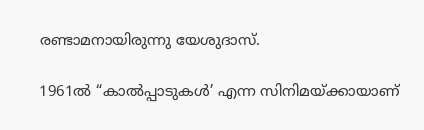രണ്ടാമനായിരുന്നു യേശുദാസ്.

1961ല്‍ “കാല്‍പ്പാടുകള്‍’ എന്ന സിനിമയ്ക്കായാണ്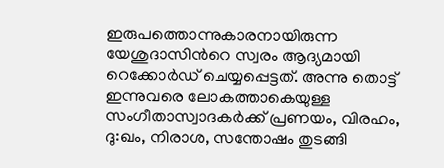ഇരുപത്തൊന്നുകാരനായിരുന്ന യേശുദാസിന്‍റെ സ്വരം ആദ്യമായി റെക്കോര്‍ഡ് ചെയ്യപ്പെട്ടത്. അന്നു തൊട്ട് ഇന്നുവരെ ലോകത്താകെയുള്ള സംഗീതാസ്വാദകര്‍ക്ക് പ്രണയം, വിരഹം, ദു:ഖം, നിരാശ, സന്തോഷം തുടങ്ങി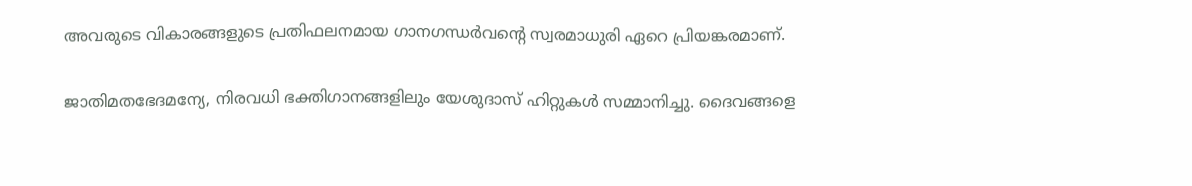അവരുടെ വികാരങ്ങളുടെ പ്രതിഫലനമായ ഗാനഗന്ധര്‍വന്‍റെ സ്വരമാധുരി ഏറെ പ്രിയങ്കരമാണ്.

ജാതിമതഭേദമന്യേ, നിരവധി ഭക്തിഗാനങ്ങളിലും യേശുദാസ് ഹിറ്റുകള്‍ സമ്മാനിച്ചു. ദൈവങ്ങളെ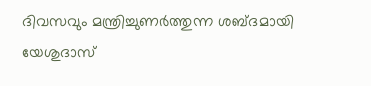ദിവസവും മന്ത്രിച്ചുണര്‍ത്തുന്ന ശബ്ദമായി യേശുദാസ്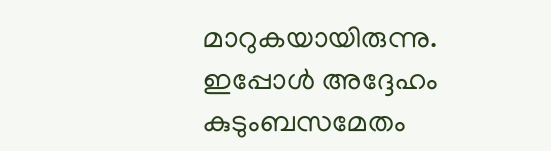മാറുകയായിരുന്നു. ഇപ്പോള്‍ അദ്ദേഹം കുടുംബസമേതം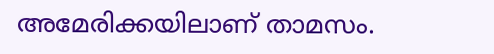അമേരിക്കയിലാണ് താമസം.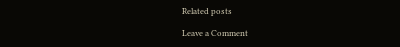Related posts

Leave a Comment